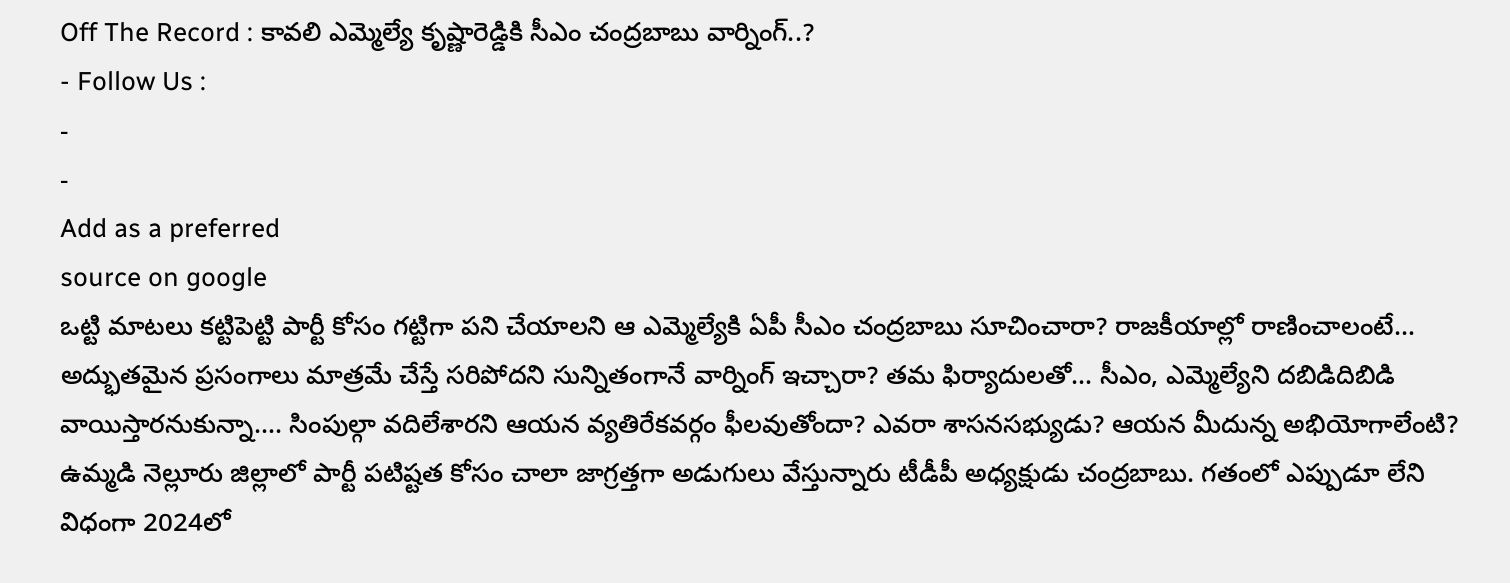Off The Record : కావలి ఎమ్మెల్యే కృష్ణారెడ్డికి సీఎం చంద్రబాబు వార్నింగ్..?
- Follow Us :
-
-
Add as a preferred
source on google
ఒట్టి మాటలు కట్టిపెట్టి పార్టీ కోసం గట్టిగా పని చేయాలని ఆ ఎమ్మెల్యేకి ఏపీ సీఎం చంద్రబాబు సూచించారా? రాజకీయాల్లో రాణించాలంటే… అద్భుతమైన ప్రసంగాలు మాత్రమే చేస్తే సరిపోదని సున్నితంగానే వార్నింగ్ ఇచ్చారా? తమ ఫిర్యాదులతో… సీఎం, ఎమ్మెల్యేని దబిడిదిబిడి వాయిస్తారనుకున్నా…. సింపుల్గా వదిలేశారని ఆయన వ్యతిరేకవర్గం ఫీలవుతోందా? ఎవరా శాసనసభ్యుడు? ఆయన మీదున్న అభియోగాలేంటి? ఉమ్మడి నెల్లూరు జిల్లాలో పార్టీ పటిష్టత కోసం చాలా జాగ్రత్తగా అడుగులు వేస్తున్నారు టీడీపీ అధ్యక్షుడు చంద్రబాబు. గతంలో ఎప్పుడూ లేని విధంగా 2024లో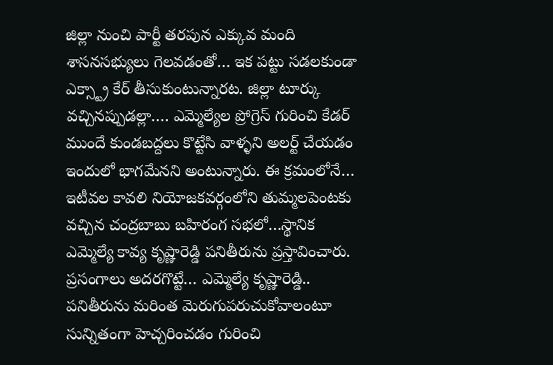జిల్లా నుంచి పార్టీ తరపున ఎక్కువ మంది శాసనసభ్యులు గెలవడంతో… ఇక పట్టు సడలకుండా ఎక్స్ట్రా కేర్ తీసుకుంటున్నారట. జిల్లా టూర్కు వచ్చినప్పుడల్లా…. ఎమ్మెల్యేల ప్రోగ్రెస్ గురించి కేడర్ ముందే కుండబద్దలు కొట్టేసి వాళ్ళని అలర్ట్ చేయడం ఇందులో భాగమేనని అంటున్నారు. ఈ క్రమంలోనే… ఇటీవల కావలి నియోజకవర్గంలోని తుమ్మలపెంటకు వచ్చిన చంద్రబాబు బహిరంగ సభలో…స్థానిక ఎమ్మెల్యే కావ్య కృష్ణారెడ్డి పనితీరును ప్రస్తావించారు. ప్రసంగాలు అదరగొట్టే… ఎమ్మెల్యే కృష్ణారెడ్డి.. పనితీరును మరింత మెరుగుపరుచుకోవాలంటూ సున్నితంగా హెచ్చరించడం గురించి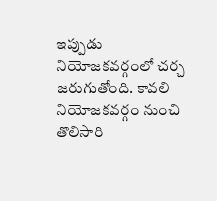ఇప్పుడు నియోజకవర్గంలో చర్చ జరుగుతోంది. కావలి నియోజకవర్గం నుంచి తొలిసారి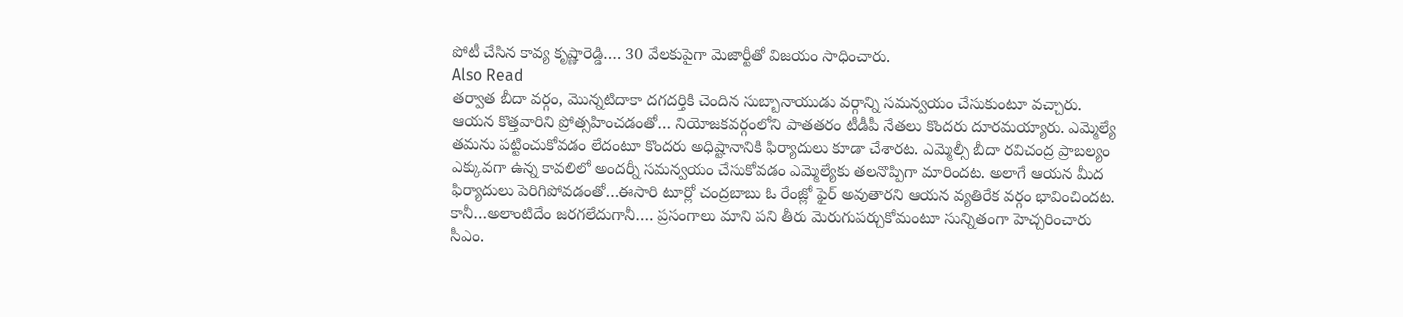పోటీ చేసిన కావ్య కృష్ణారెడ్డి…. 30 వేలకుపైగా మెజార్టీతో విజయం సాధించారు.
Also Read
తర్వాత బీదా వర్గం, మొన్నటిదాకా దగదర్తికి చెందిన సుబ్బానాయుడు వర్గాన్ని సమన్వయం చేసుకుంటూ వచ్చారు. ఆయన కొత్తవారిని ప్రోత్సహించడంతో… నియోజకవర్గంలోని పాతతరం టీడీపీ నేతలు కొందరు దూరమయ్యారు. ఎమ్మెల్యే తమను పట్టించుకోవడం లేదంటూ కొందరు అధిష్టానానికి ఫిర్యాదులు కూడా చేశారట. ఎమ్మెల్సీ బీదా రవిచంద్ర ప్రాబల్యం ఎక్కువగా ఉన్న కావలిలో అందర్నీ సమన్వయం చేసుకోవడం ఎమ్మెల్యేకు తలనొప్పిగా మారిందట. అలాగే ఆయన మీద ఫిర్యాదులు పెరిగిపోవడంతో…ఈసారి టూర్లో చంద్రబాబు ఓ రేంజ్లో ఫైర్ అవుతారని ఆయన వ్యతిరేక వర్గం భావించిందట. కానీ…అలాంటిదేం జరగలేదుగానీ…. ప్రసంగాలు మాని పని తీరు మెరుగుపర్చుకోమంటూ సున్నితంగా హెచ్చరించారు సీఎం.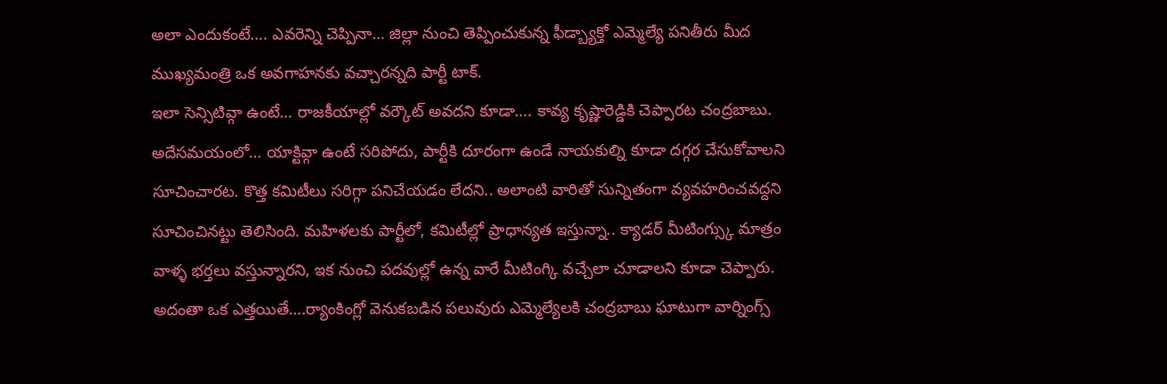అలా ఎందుకంటే…. ఎవరెన్ని చెప్పినా… జిల్లా నుంచి తెప్పించుకున్న ఫీడ్బ్యాక్తో ఎమ్మెల్యే పనితీరు మీద ముఖ్యమంత్రి ఒక అవగాహనకు వచ్చారన్నది పార్టీ టాక్.
ఇలా సెన్సిటివ్గా ఉంటే… రాజకీయాల్లో వర్కౌట్ అవదని కూడా…. కావ్య కృష్ణారెడ్డికి చెప్పారట చంద్రబాబు. అదేసమయంలో… యాక్టివ్గా ఉంటే సరిపోదు, పార్టీకి దూరంగా ఉండే నాయకుల్ని కూడా దగ్గర చేసుకోవాలని సూచించారట. కొత్త కమిటీలు సరిగ్గా పనిచేయడం లేదని.. అలాంటి వారితో సున్నితంగా వ్యవహరించవద్దని సూచించినట్టు తెలిసింది. మహిళలకు పార్టీలో, కమిటీల్లో ప్రాధాన్యత ఇస్తున్నా.. క్యాడర్ మీటింగ్స్కు మాత్రం వాళ్ళ భర్తలు వస్తున్నారని, ఇక నుంచి పదవుల్లో ఉన్న వారే మీటింగ్కి వచ్చేలా చూడాలని కూడా చెప్పారు. అదంతా ఒక ఎత్తయితే….ర్యాంకింగ్లో వెనుకబడిన పలువురు ఎమ్మెల్యేలకి చంద్రబాబు ఘాటుగా వార్నింగ్స్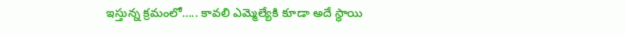ఇస్తున్న క్రమంలో….. కావలి ఎమ్మెల్యేకి కూడా అదే స్థాయి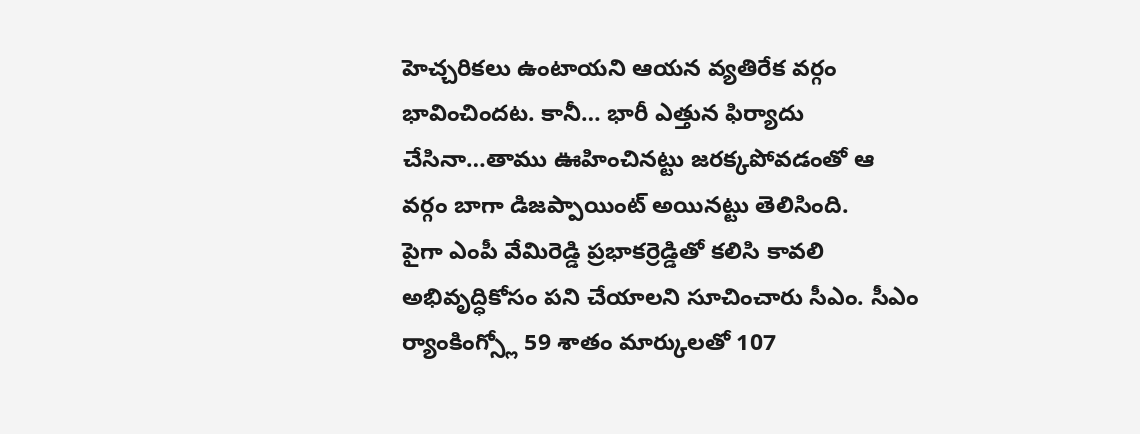హెచ్చరికలు ఉంటాయని ఆయన వ్యతిరేక వర్గం భావించిందట. కానీ… భారీ ఎత్తున ఫిర్యాదు చేసినా…తాము ఊహించినట్టు జరక్కపోవడంతో ఆ వర్గం బాగా డిజప్పాయింట్ అయినట్టు తెలిసింది.
పైగా ఎంపీ వేమిరెడ్డి ప్రభాకర్రెడ్డితో కలిసి కావలి అభివృద్ధికోసం పని చేయాలని సూచించారు సీఎం. సీఎం ర్యాంకింగ్స్లో 59 శాతం మార్కులతో 107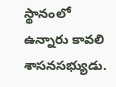స్థానంలో ఉన్నారు కావలి శాసనసభ్యుడు.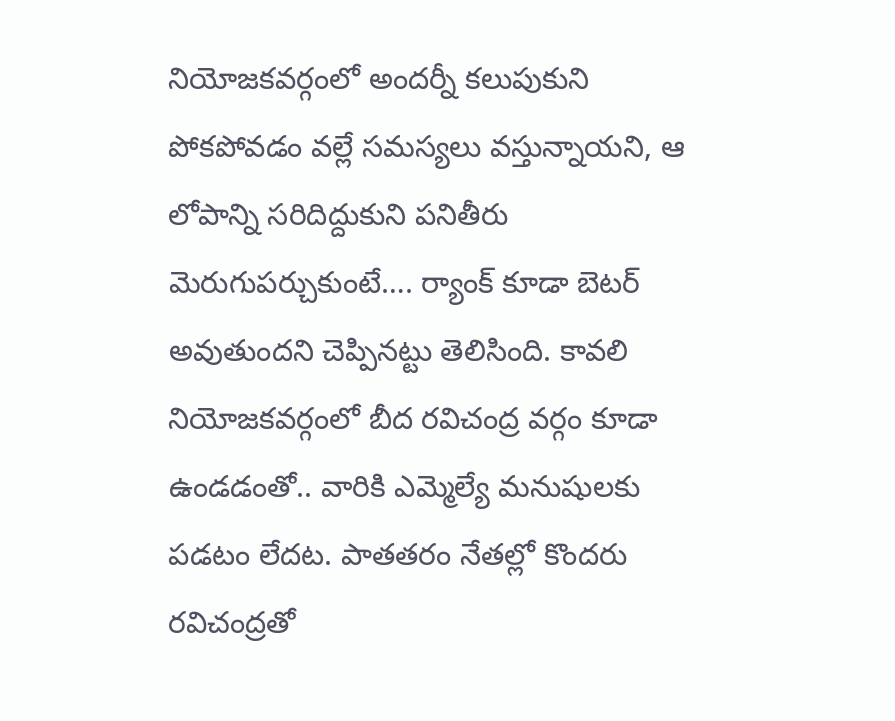నియోజకవర్గంలో అందర్నీ కలుపుకుని పోకపోవడం వల్లే సమస్యలు వస్తున్నాయని, ఆ లోపాన్ని సరిదిద్దుకుని పనితీరు మెరుగుపర్చుకుంటే…. ర్యాంక్ కూడా బెటర్ అవుతుందని చెప్పినట్టు తెలిసింది. కావలి నియోజకవర్గంలో బీద రవిచంద్ర వర్గం కూడా ఉండడంతో.. వారికి ఎమ్మెల్యే మనుషులకు పడటం లేదట. పాతతరం నేతల్లో కొందరు రవిచంద్రతో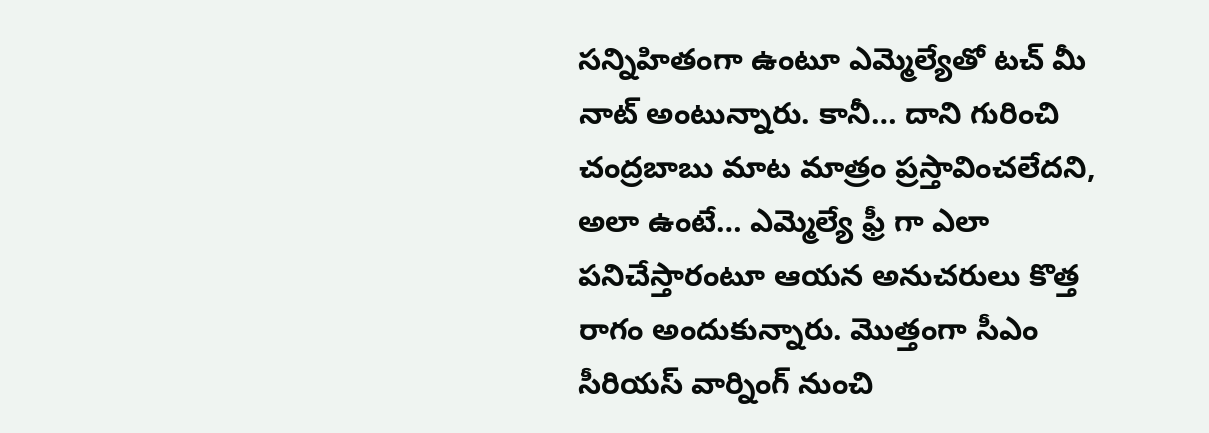సన్నిహితంగా ఉంటూ ఎమ్మెల్యేతో టచ్ మీ నాట్ అంటున్నారు. కానీ… దాని గురించి చంద్రబాబు మాట మాత్రం ప్రస్తావించలేదని, అలా ఉంటే… ఎమ్మెల్యే ఫ్రీ గా ఎలా పనిచేస్తారంటూ ఆయన అనుచరులు కొత్త రాగం అందుకున్నారు. మొత్తంగా సీఎం సీరియస్ వార్నింగ్ నుంచి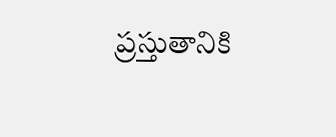ప్రస్తుతానికి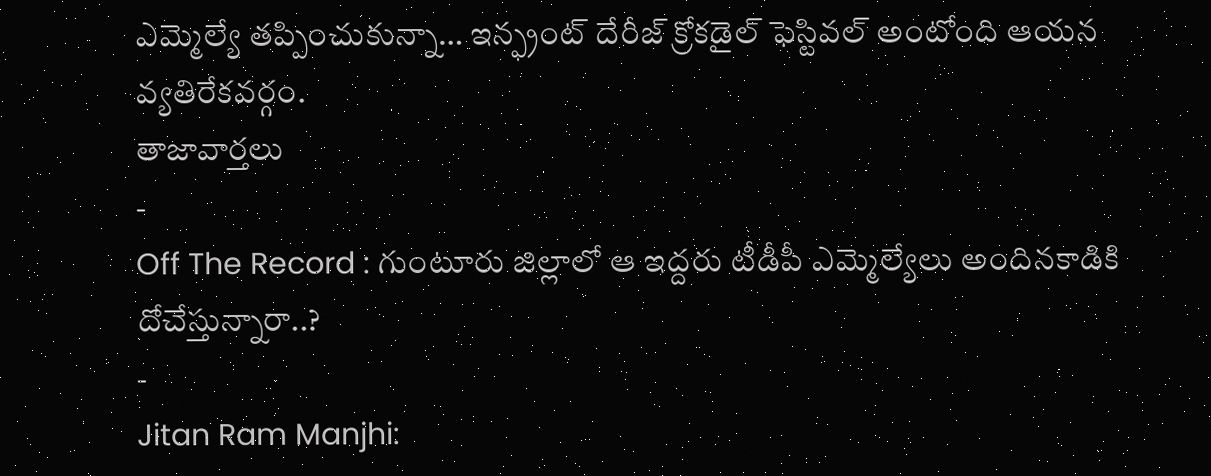ఎమ్మెల్యే తప్పించుకున్నా… ఇన్ఫ్రంట్ దేరీజ్ క్రోకడైల్ ఫెస్టివల్ అంటోంది ఆయన వ్యతిరేకవర్గం.
తాజావార్తలు
-
Off The Record : గుంటూరు జిల్లాలో ఆ ఇద్దరు టీడీపీ ఎమ్మెల్యేలు అందినకాడికి దోచేస్తున్నారా..?
-
Jitan Ram Manjhi: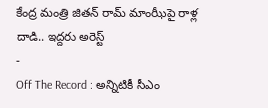కేంద్ర మంత్రి జితన్ రామ్ మాంఝీపై రాళ్ల దాడి.. ఇద్దరు అరెస్ట్
-
Off The Record : అన్నిటికీ సీఎం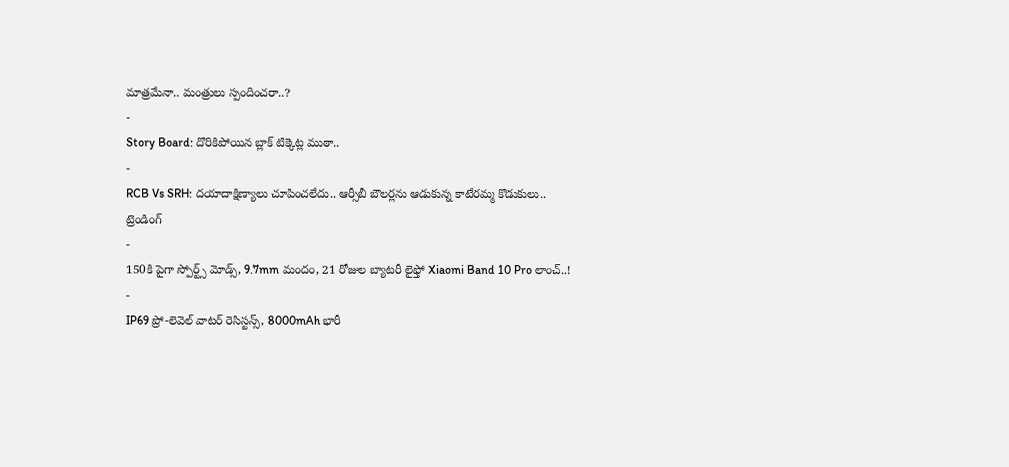మాత్రమేనా.. మంత్రులు స్పందించరా..?
-
Story Board: దొరికిపోయిన బ్లాక్ టిక్కెట్ల ముఠా..
-
RCB Vs SRH: దయాదాక్షిణ్యాలు చూపించలేదు.. ఆర్సీబీ బౌలర్లను ఆడుకున్న కాటేరమ్మ కొడుకులు..
ట్రెండింగ్
-
150కి పైగా స్పోర్ట్స్ మోడ్స్, 9.7mm మందం, 21 రోజుల బ్యాటరీ లైఫ్తో Xiaomi Band 10 Pro లాంచ్..!
-
IP69 ప్రో-లెవెల్ వాటర్ రెసిస్టన్స్, 8000mAh భారీ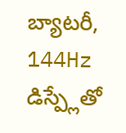బ్యాటరీ, 144Hz డిస్ప్లేతో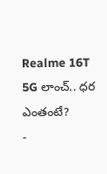Realme 16T 5G లాంచ్.. ధర ఎంతంటే?
-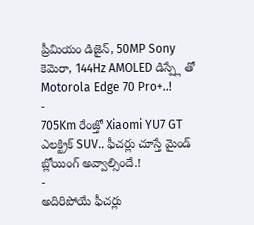ప్రీమియం డిజైన్, 50MP Sony కెమెరా, 144Hz AMOLED డిస్ప్లే తో Motorola Edge 70 Pro+..!
-
705Km రేంజ్తో Xiaomi YU7 GT ఎలక్ట్రిక్ SUV.. ఫీచర్లు చూస్తే మైండ్ బ్లోయింగ్ అవ్వాల్సిందే.!
-
అదిరిపోయే ఫీచర్లు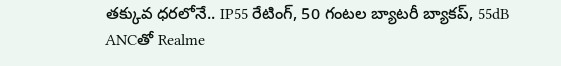తక్కువ ధరలోనే.. IP55 రేటింగ్, 50 గంటల బ్యాటరీ బ్యాకప్, 55dB ANCతో Realme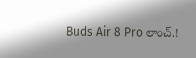Buds Air 8 Pro లాంచ్.!